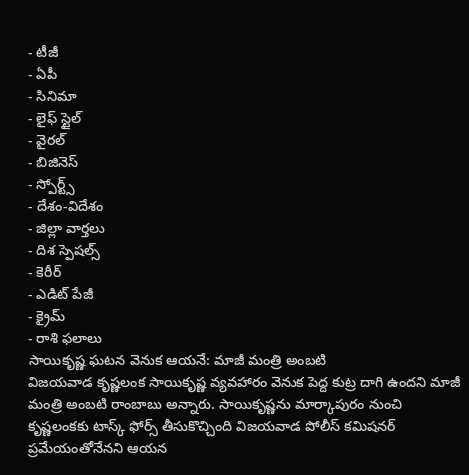- టీజీ
- ఏపీ
- సినిమా
- లైఫ్ స్టైల్
- వైరల్
- బిజినెస్
- స్పోర్ట్స్
- దేశం-విదేశం
- జిల్లా వార్తలు
- దిశ స్పెషల్స్
- కెరీర్
- ఎడిట్ పేజీ
- క్రైమ్
- రాశి ఫలాలు
సాయికృష్ణ ఘటన వెనుక ఆయనే: మాజీ మంత్రి అంబటి
విజయవాడ కృష్ణలంక సాయికృష్ణ వ్యవహారం వెనుక పెద్ద కుట్ర దాగి ఉందని మాజీ మంత్రి అంబటి రాంబాబు అన్నారు. సాయికృష్ణను మార్కాపురం నుంచి కృష్ణలంకకు టాస్క్ ఫోర్స్ తీసుకొచ్చింది విజయవాడ పోలీస్ కమిషనర్ ప్రమేయంతోనేనని ఆయన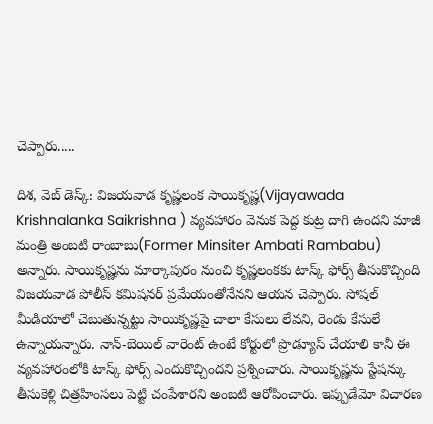చెప్పారు.....

దిశ, వెబ్ డెస్క్: విజయవాడ కృష్ణలంక సాయికృష్ణ(Vijayawada Krishnalanka Saikrishna ) వ్యవహారం వెనుక పెద్ద కుట్ర దాగి ఉందని మాజీ మంత్రి అంబటి రాంబాబు(Former Minsiter Ambati Rambabu) అన్నారు. సాయికృష్ణను మార్కాపురం నుంచి కృష్ణలంకకు టాస్క్ ఫోర్స్ తీసుకొచ్చింది విజయవాడ పోలీస్ కమిషనర్ ప్రమేయంతోనేనని ఆయన చెప్పారు. సోషల్ మీడియాలో చెబుతున్నట్టు సాయికృష్ణపై చాలా కేసులు లేవని, రెండు కేసులే ఉన్నాయన్నారు. నాన్-బెయిల్ వారెంట్ ఉంటే కోర్టులో ప్రొడ్యూస్ చేయాలి కానీ ఈ వ్యవహారంలోకి టాస్క్ ఫోర్స్ ఎందుకొచ్చిందని ప్రశ్నించారు. సాయికృష్ణను స్టేషన్కు తీసుకెళ్లి చిత్రహింసలు పెట్టి చంపేశారని అంబటి ఆరోపించారు. ఇప్పుడేమో విచారణ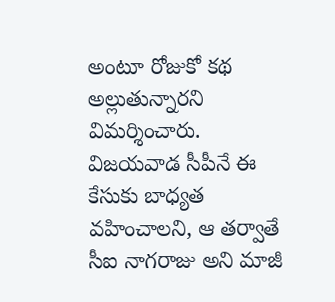అంటూ రోజుకో కథ అల్లుతున్నారని విమర్శించారు. విజయవాడ సీపీనే ఈ కేసుకు బాధ్యత వహించాలని, ఆ తర్వాతే సీఐ నాగరాజు అని మాజీ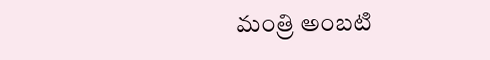మంత్రి అంబటి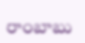రాంబాబు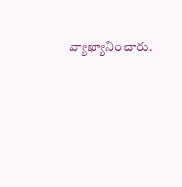వ్యాఖ్యానించారు.